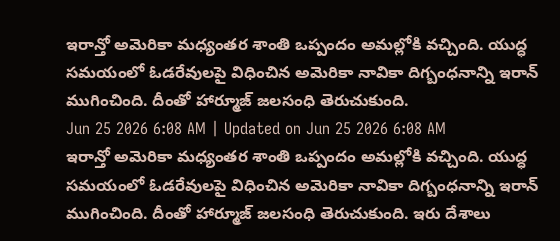ఇరాన్తో అమెరికా మధ్యంతర శాంతి ఒప్పందం అమల్లోకి వచ్చింది. యుద్ధ సమయంలో ఓడరేవులపై విధించిన అమెరికా నావికా దిగ్బంధనాన్ని ఇరాన్ ముగించింది. దీంతో హార్మూజ్ జలసంధి తెరుచుకుంది.
Jun 25 2026 6:08 AM | Updated on Jun 25 2026 6:08 AM
ఇరాన్తో అమెరికా మధ్యంతర శాంతి ఒప్పందం అమల్లోకి వచ్చింది. యుద్ధ సమయంలో ఓడరేవులపై విధించిన అమెరికా నావికా దిగ్బంధనాన్ని ఇరాన్ ముగించింది. దీంతో హార్మూజ్ జలసంధి తెరుచుకుంది. ఇరు దేశాలు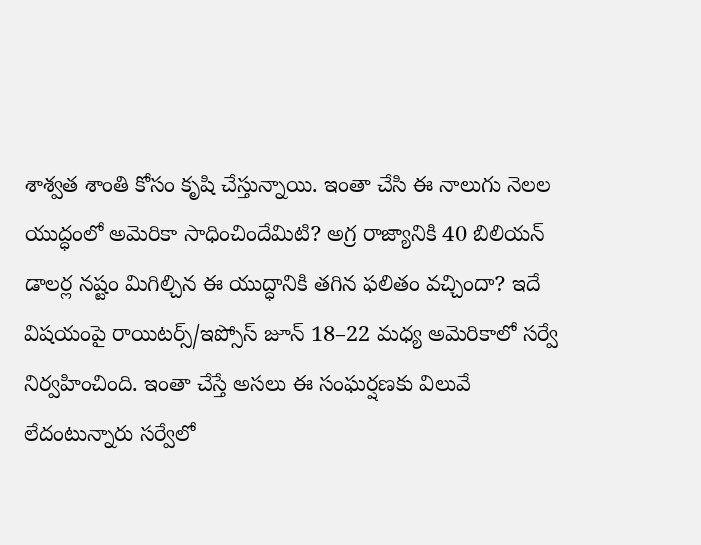శాశ్వత శాంతి కోసం కృషి చేస్తున్నాయి. ఇంతా చేసి ఈ నాలుగు నెలల యుద్ధంలో అమెరికా సాధించిందేమిటి? అగ్ర రాజ్యానికి 40 బిలియన్ డాలర్ల నష్టం మిగిల్చిన ఈ యుద్ధానికి తగిన ఫలితం వచ్చిందా? ఇదే విషయంపై రాయిటర్స్/ఇప్సోస్ జూన్ 18–22 మధ్య అమెరికాలో సర్వే నిర్వహించింది. ఇంతా చేస్తే అసలు ఈ సంఘర్షణకు విలువే లేదంటున్నారు సర్వేలో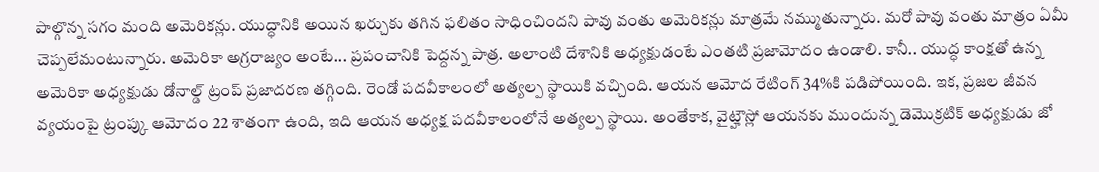పాల్గొన్న సగం మంది అమెరికన్లు. యుద్ధానికి అయిన ఖర్చుకు తగిన ఫలితం సాధించిందని పావు వంతు అమెరికన్లు మాత్రమే నమ్ముతున్నారు. మరో పావు వంతు మాత్రం ఏమీ చెప్పలేమంటున్నారు. అమెరికా అగ్రరాజ్యం అంటే... ప్రపంచానికి పెద్దన్న పాత్ర. అలాంటి దేశానికి అధ్యక్షుడంటే ఎంతటి ప్రజామోదం ఉండాలి. కానీ.. యుద్ధ కాంక్షతో ఉన్న అమెరికా అధ్యక్షుడు డోనాల్డ్ ట్రంప్ ప్రజాదరణ తగ్గింది. రెండో పదవీకాలంలో అత్యల్ప స్థాయికి వచ్చింది. ఆయన ఆమోద రేటింగ్ 34%కి పడిపోయింది. ఇక, ప్రజల జీవన వ్యయంపై ట్రంప్కు ఆమోదం 22 శాతంగా ఉంది, ఇది ఆయన అధ్యక్ష పదవీకాలంలోనే అత్యల్ప స్థాయి. అంతేకాక, వైట్హౌస్లో ఆయనకు ముందున్న డెమొక్రటిక్ అధ్యక్షుడు జో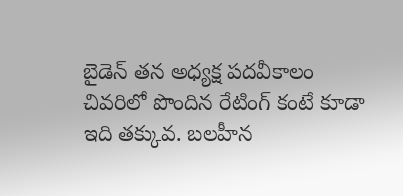బైడెన్ తన అధ్యక్ష పదవీకాలం చివరిలో పొందిన రేటింగ్ కంటే కూడా ఇది తక్కువ. బలహీన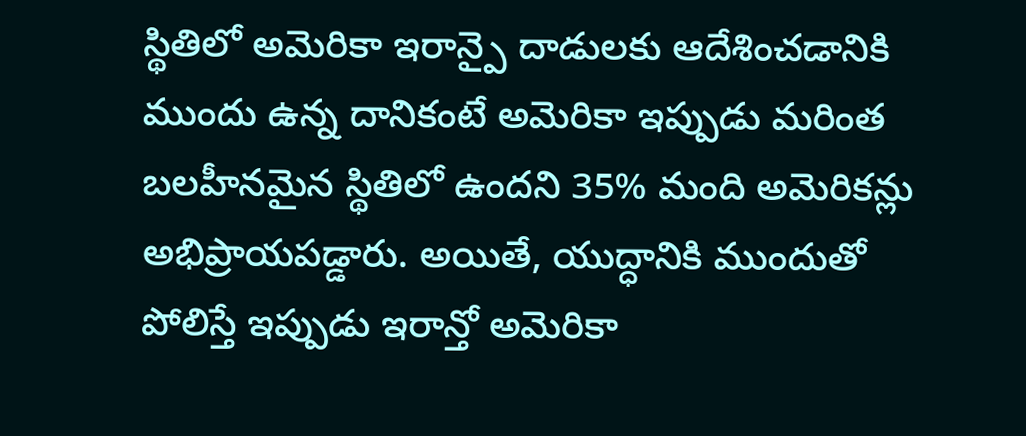స్థితిలో అమెరికా ఇరాన్పై దాడులకు ఆదేశించడానికి ముందు ఉన్న దానికంటే అమెరికా ఇప్పుడు మరింత బలహీనమైన స్థితిలో ఉందని 35% మంది అమెరికన్లు అభిప్రాయపడ్డారు. అయితే, యుద్ధానికి ముందుతో పోలిస్తే ఇప్పుడు ఇరాన్తో అమెరికా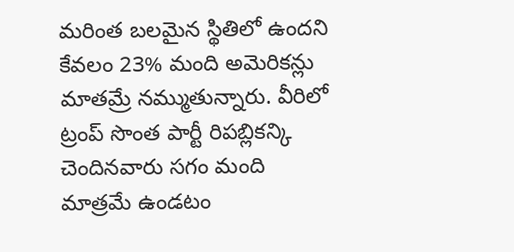మరింత బలమైన స్థితిలో ఉందని కేవలం 23% మంది అమెరికన్లు మాతమ్రే నమ్ముతున్నారు. వీరిలో ట్రంప్ సొంత పార్టీ రిపబ్లికన్కి చెందినవారు సగం మంది మాత్రమే ఉండటం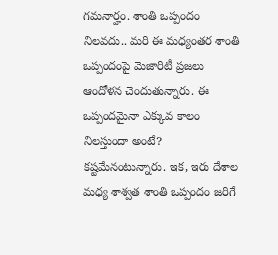గమనార్హం. శాంతి ఒప్పందం నిలవదు.. మరి ఈ మధ్యంతర శాంతి ఒప్పందంపై మెజారిటీ ప్రజలు ఆందోళన చెందుతున్నారు. ఈ ఒప్పందమైనా ఎక్కువ కాలం నిలస్తుందా అంటే? కష్టమేనంటున్నారు. ఇక, ఇరు దేశాల మధ్య శాశ్వత శాంతి ఒప్పందం జరిగే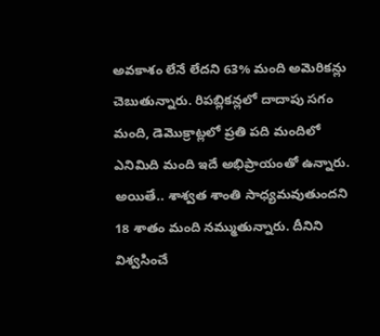అవకాశం లేనే లేదని 63% మంది అమెరికన్లు చెబుతున్నారు. రిపబ్లికన్లలో దాదాపు సగం మంది, డెమొక్రాట్లలో ప్రతి పది మందిలో ఎనిమిది మంది ఇదే అభిప్రాయంతో ఉన్నారు. అయితే.. శాశ్వత శాంతి సాధ్యమవుతుందని 18 శాతం మంది నమ్ముతున్నారు. దీనిని విశ్వసించే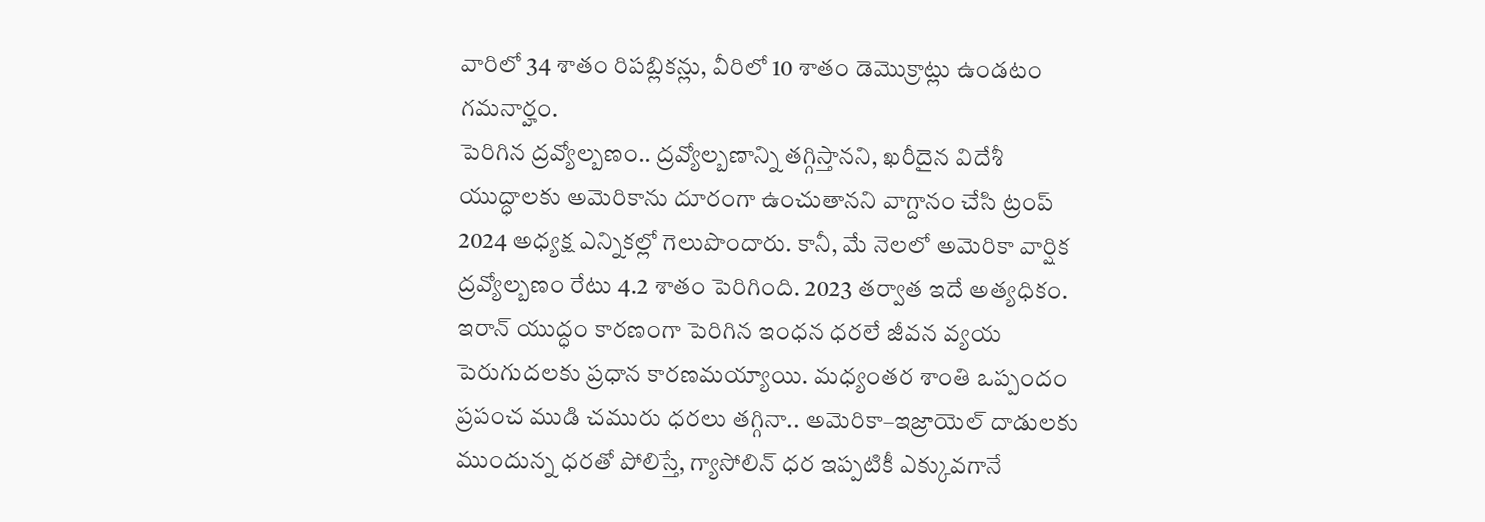వారిలో 34 శాతం రిపబ్లికన్లు, వీరిలో 10 శాతం డెమొక్రాట్లు ఉండటం గమనార్హం.
పెరిగిన ద్రవ్యోల్బణం.. ద్రవ్యోల్బణాన్ని తగ్గిస్తానని, ఖరీదైన విదేశీ యుద్ధాలకు అమెరికాను దూరంగా ఉంచుతానని వాగ్దానం చేసి ట్రంప్ 2024 అధ్యక్ష ఎన్నికల్లో గెలుపొందారు. కానీ, మే నెలలో అమెరికా వార్షిక ద్రవ్యోల్బణం రేటు 4.2 శాతం పెరిగింది. 2023 తర్వాత ఇదే అత్యధికం. ఇరాన్ యుద్ధం కారణంగా పెరిగిన ఇంధన ధరలే జీవన వ్యయ పెరుగుదలకు ప్రధాన కారణమయ్యాయి. మధ్యంతర శాంతి ఒప్పందం ప్రపంచ ముడి చమురు ధరలు తగ్గినా.. అమెరికా–ఇజ్రాయెల్ దాడులకు ముందున్న ధరతో పోలిస్తే, గ్యాసోలిన్ ధర ఇప్పటికీ ఎక్కువగానే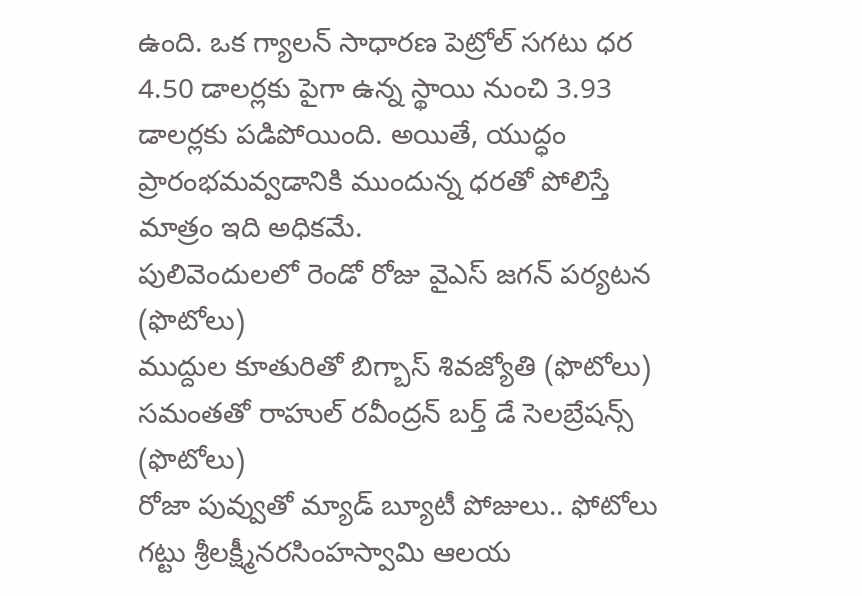ఉంది. ఒక గ్యాలన్ సాధారణ పెట్రోల్ సగటు ధర 4.50 డాలర్లకు పైగా ఉన్న స్థాయి నుంచి 3.93 డాలర్లకు పడిపోయింది. అయితే, యుద్ధం ప్రారంభమవ్వడానికి ముందున్న ధరతో పోలిస్తే మాత్రం ఇది అధికమే.
పులివెందులలో రెండో రోజు వైఎస్ జగన్ పర్యటన (ఫొటోలు)
ముద్దుల కూతురితో బిగ్బాస్ శివజ్యోతి (ఫొటోలు)
సమంతతో రాహుల్ రవీంద్రన్ బర్త్ డే సెలబ్రేషన్స్ (ఫొటోలు)
రోజా పువ్వుతో మ్యాడ్ బ్యూటీ పోజులు.. ఫోటోలు
గట్టు శ్రీలక్ష్మీనరసింహస్వామి ఆలయ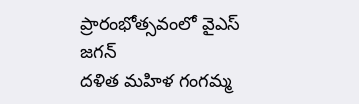ప్రారంభోత్సవంలో వైఎస్ జగన్
దళిత మహిళ గంగమ్మ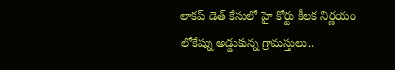లాకప్ డెత్ కేసులో హై కోర్టు కీలక నిర్ణయం
లోకేష్ను అడ్డుకున్న గ్రామస్తులు..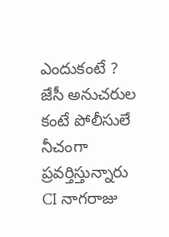ఎందుకంటే ?
జేసీ అనుచరుల కంటే పోలీసులే నీచంగా ప్రవర్తిస్తున్నారు
CI నాగరాజు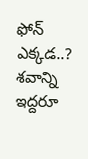ఫోన్ ఎక్కడ..? శవాన్ని ఇద్దరూ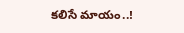కలిసే మాయం..!